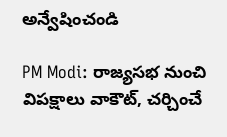అన్వేషించండి

PM Modi: రాజ్యసభ నుంచి విపక్షాలు వాకౌట్, చర్చించే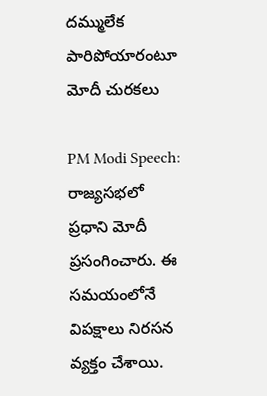దమ్ములేక పారిపోయారంటూ మోదీ చురకలు

PM Modi Speech: రాజ్యసభలో ప్రధాని మోదీ ప్రసంగించారు. ఈ సమయంలోనే విపక్షాలు నిరసన వ్యక్తం చేశాయి.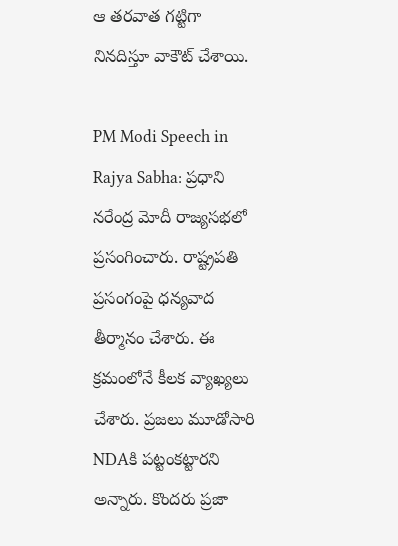ఆ తరవాత గట్టిగా నినదిస్తూ వాకౌట్ చేశాయి.

PM Modi Speech in Rajya Sabha: ప్రధాని నరేంద్ర మోదీ రాజ్యసభలో ప్రసంగించారు. రాష్ట్రపతి ప్రసంగంపై ధన్యవాద తీర్మానం చేశారు. ఈ క్రమంలోనే కీలక వ్యాఖ్యలు చేశారు. ప్రజలు మూడోసారి NDAకి పట్టంకట్టారని అన్నారు. కొందరు ప్రజా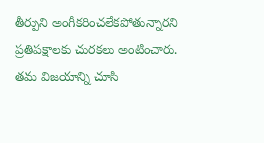తీర్పుని అంగీకరించలేకపోతున్నారని ప్రతిపక్షాలకు చురకలు అంటించారు. తమ విజయాన్ని చూసి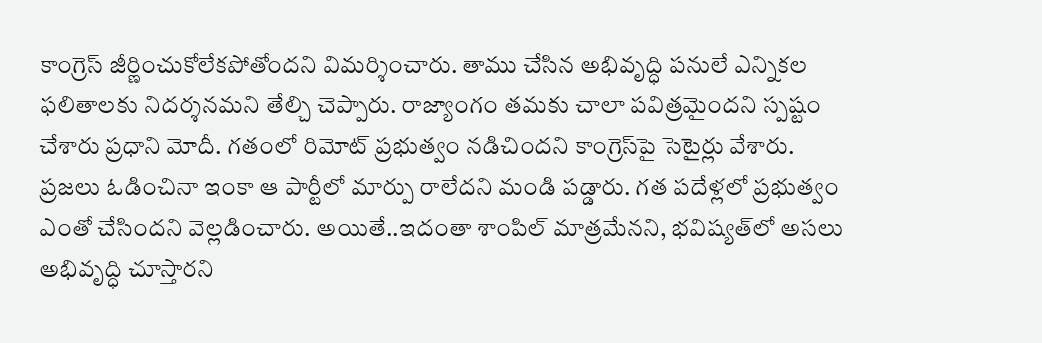కాంగ్రెస్ జీర్ణించుకోలేకపోతోందని విమర్శించారు. తాము చేసిన అభివృద్ధి పనులే ఎన్నికల ఫలితాలకు నిదర్శనమని తేల్చి చెప్పారు. రాజ్యాంగం తమకు చాలా పవిత్రమైందని స్పష్టం చేశారు ప్రధాని మోదీ. గతంలో రిమోట్ ప్రభుత్వం నడిచిందని కాంగ్రెస్‌పై సెటైర్లు వేశారు. ప్రజలు ఓడించినా ఇంకా ఆ పార్టీలో మార్పు రాలేదని మండి పడ్డారు. గత పదేళ్లలో ప్రభుత్వం ఎంతో చేసిందని వెల్లడించారు. అయితే..ఇదంతా శాంపిల్ మాత్రమేనని, భవిష్యత్‌లో అసలు అభివృద్ధి చూస్తారని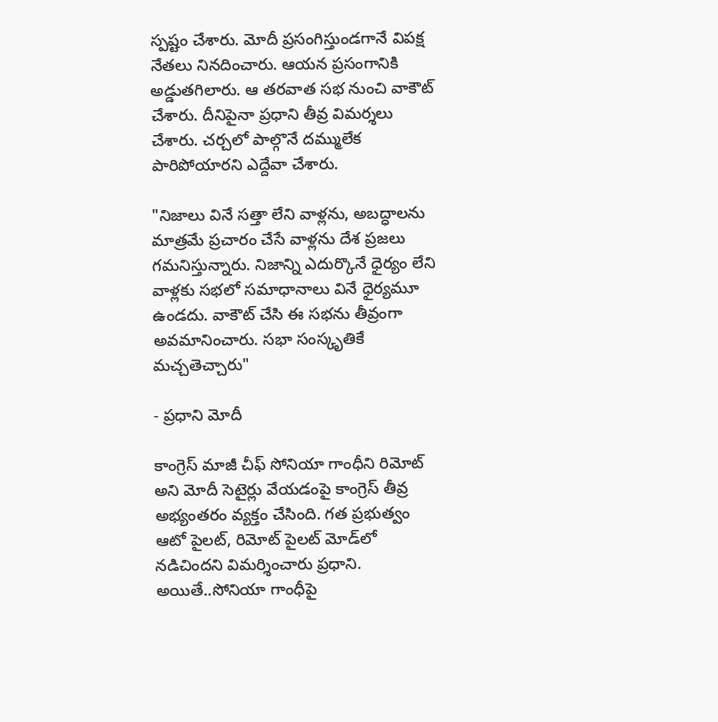స్పష్టం చేశారు. మోదీ ప్రసంగిస్తుండగానే విపక్ష నేతలు నినదించారు. ఆయన ప్రసంగానికి అడ్డుతగిలారు. ఆ తరవాత సభ నుంచి వాకౌట్ చేశారు. దీనిపైనా ప్రధాని తీవ్ర విమర్శలు చేశారు. చర్చలో పాల్గొనే దమ్ములేక పారిపోయారని ఎద్దేవా చేశారు.

"నిజాలు వినే సత్తా లేని వాళ్లను, అబద్ధాలను మాత్రమే ప్రచారం చేసే వాళ్లను దేశ ప్రజలు గమనిస్తున్నారు. నిజాన్ని ఎదుర్కొనే ధైర్యం లేని వాళ్లకు సభలో సమాధానాలు వినే ధైర్యమూ ఉండదు. వాకౌట్‌ చేసి ఈ సభను తీవ్రంగా అవమానించారు. సభా సంస్కృతికే మచ్చతెచ్చారు"

- ప్రధాని మోదీ

కాంగ్రెస్ మాజీ చీఫ్‌ సోనియా గాంధీని రిమోట్ అని మోదీ సెటైర్లు వేయడంపై కాంగ్రెస్ తీవ్ర అభ్యంతరం వ్యక్తం చేసింది. గత ప్రభుత్వం ఆటో పైలట్, రిమోట్ పైలట్‌ మోడ్‌లో నడిచిందని విమర్శించారు ప్రధాని. అయితే..సోనియా గాంధీపై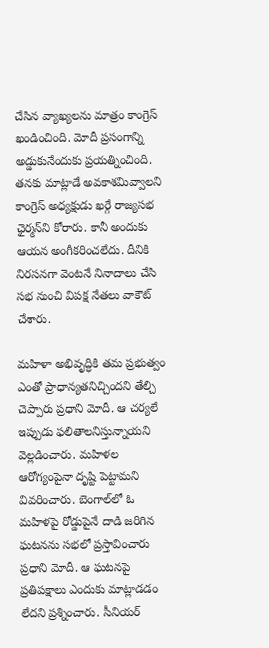చేసిన వ్యాఖ్యలను మాత్రం కాంగ్రెస్ ఖండించింది. మోదీ ప్రసంగాన్ని అడ్డుకునేందుకు ప్రయత్నించింది. తనకు మాట్లాడే అవకాశమివ్వాలని కాంగ్రెస్ అధ్యక్షుడు ఖర్గే రాజ్యసభ ఛైర్మన్‌ని కోరారు. కానీ అందుకు ఆయన అంగీకరించలేదు. దీనికి నిరసనగా వెంటనే నినాదాలు చేసి సభ నుంచి విపక్ష నేతలు వాకౌట్ చేశారు.

మహిళా అభివృద్ధికి తమ ప్రభుత్వం ఎంతో ప్రాధాన్యతనిచ్చిందని తేల్చి చెప్పారు ప్రధాని మోదీ. ఆ చర్యలే ఇప్పుడు ఫలితాలనిస్తున్నాయని వెల్లడించారు. మహిళల ఆరోగ్యంపైనా దృష్టి పెట్టామని వివరించారు. బెంగాల్‌లో ఓ మహిళపై రోడ్డుపైనే దాడి జరిగిన ఘటనను సభలో ప్రస్తావించారు ప్రధాని మోదీ. ఆ ఘటనపై ప్రతిపక్షాలు ఎందుకు మాట్లాడడం లేదని ప్రశ్నించారు. సీనియర్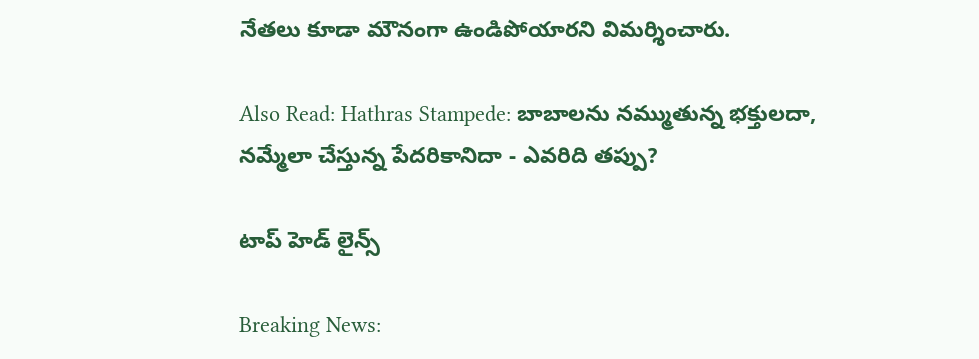నేతలు కూడా మౌనంగా ఉండిపోయారని విమర్శించారు.

Also Read: Hathras Stampede: బాబాలను నమ్ముతున్న భక్తులదా, నమ్మేలా చేస్తున్న పేదరికానిదా - ఎవరిది తప్పు?

టాప్ హెడ్ లైన్స్

Breaking News: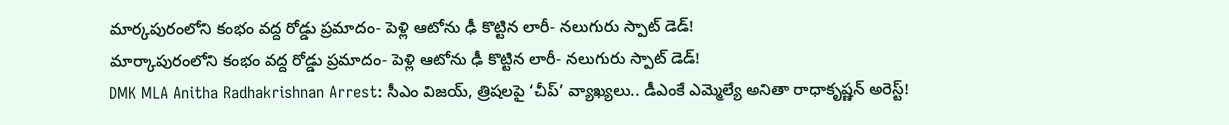మార్కపురంలోని కంభం వద్ద రోడ్డు ప్రమాదం- పెళ్లి ఆటోను ఢీ కొట్టిన లారీ- నలుగురు స్పాట్‌ డెడ్‌!
మార్కాపురంలోని కంభం వద్ద రోడ్డు ప్రమాదం- పెళ్లి ఆటోను ఢీ కొట్టిన లారీ- నలుగురు స్పాట్‌ డెడ్‌!
DMK MLA Anitha Radhakrishnan Arrest: సీఎం విజయ్, త్రిషలపై ‘చీప్’ వ్యాఖ్యలు.. డీఎంకే ఎమ్మెల్యే అనితా రాధాకృష్ణన్ అరెస్ట్!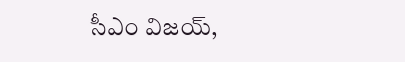సీఎం విజయ్,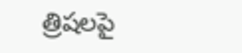త్రిషలపై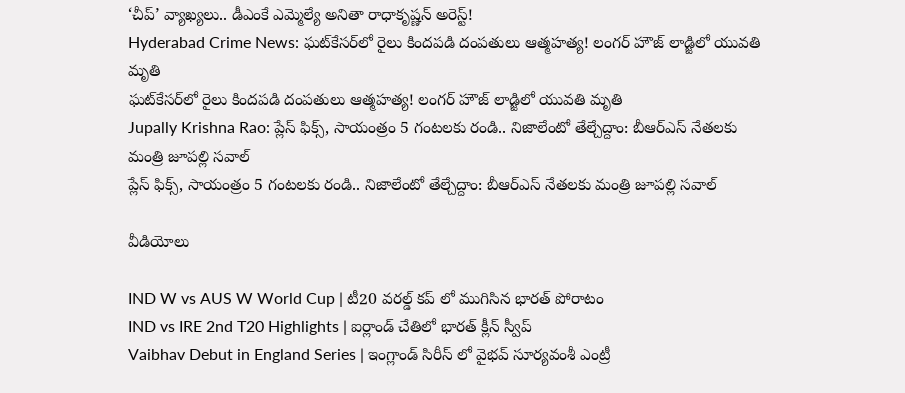‘చీప్’ వ్యాఖ్యలు.. డీఎంకే ఎమ్మెల్యే అనితా రాధాకృష్ణన్ అరెస్ట్!
Hyderabad Crime News: ఘట్‌కేసర్‌లో రైలు కిందపడి దంపతులు ఆత్మహత్య! లంగర్ హౌజ్ లాడ్జిలో యువతి మృతి
ఘట్‌కేసర్‌లో రైలు కిందపడి దంపతులు ఆత్మహత్య! లంగర్ హౌజ్ లాడ్జిలో యువతి మృతి
Jupally Krishna Rao: ప్లేస్ ఫిక్స్, సాయంత్రం 5 గంటలకు రండి.. నిజాలేంటో తేల్చేద్దాం: బీఆర్ఎస్ నేతలకు మంత్రి జూపల్లి సవాల్
ప్లేస్ ఫిక్స్, సాయంత్రం 5 గంటలకు రండి.. నిజాలేంటో తేల్చేద్దాం: బీఆర్ఎస్ నేతలకు మంత్రి జూపల్లి సవాల్

వీడియోలు

IND W vs AUS W World Cup | టీ20 వరల్డ్ కప్ లో ముగిసిన భారత్ పోరాటం
IND vs IRE 2nd T20 Highlights | ఐర్లాండ్ చేతిలో భారత్ క్లీన్ స్వీప్
Vaibhav Debut in England Series | ఇంగ్లాండ్ సిరీస్ లో వైభవ్ సూర్యవంశీ ఎంట్రీ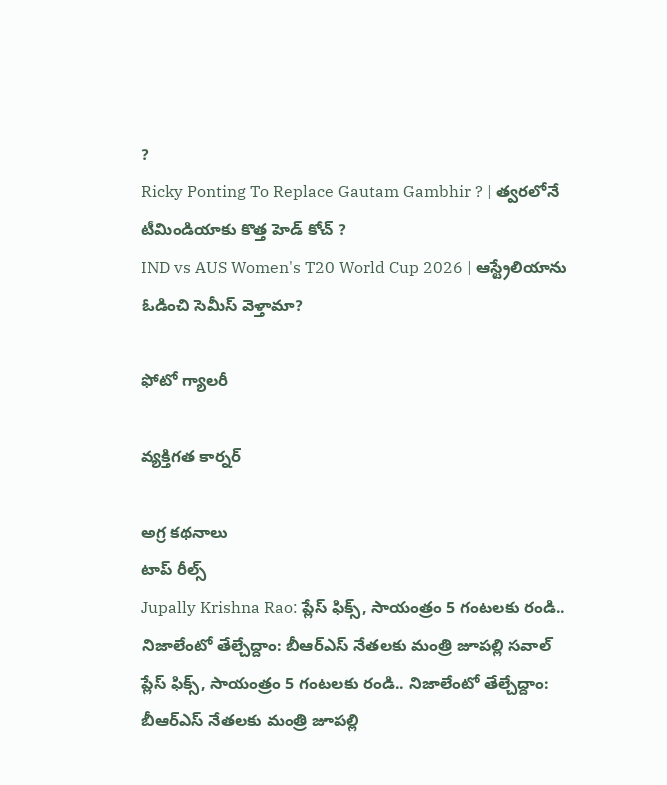?
Ricky Ponting To Replace Gautam Gambhir ? | త్వరలోనే టీమిండియాకు కొత్త హెడ్ కోచ్ ?
IND vs AUS Women's T20 World Cup 2026 | ఆస్ట్రేలియాను ఓడించి సెమీస్ వెళ్తామా?

ఫోటో గ్యాలరీ

వ్యక్తిగత కార్నర్

అగ్ర కథనాలు
టాప్ రీల్స్
Jupally Krishna Rao: ప్లేస్ ఫిక్స్, సాయంత్రం 5 గంటలకు రండి.. నిజాలేంటో తేల్చేద్దాం: బీఆర్ఎస్ నేతలకు మంత్రి జూపల్లి సవాల్
ప్లేస్ ఫిక్స్, సాయంత్రం 5 గంటలకు రండి.. నిజాలేంటో తేల్చేద్దాం: బీఆర్ఎస్ నేతలకు మంత్రి జూపల్లి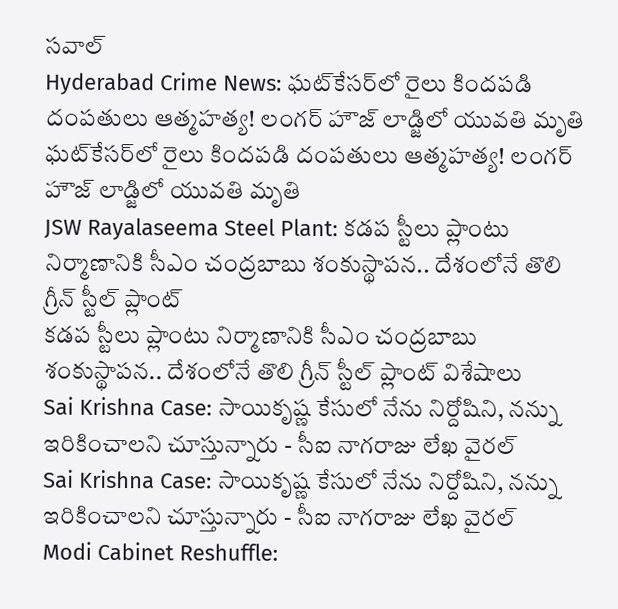సవాల్
Hyderabad Crime News: ఘట్‌కేసర్‌లో రైలు కిందపడి దంపతులు ఆత్మహత్య! లంగర్ హౌజ్ లాడ్జిలో యువతి మృతి
ఘట్‌కేసర్‌లో రైలు కిందపడి దంపతులు ఆత్మహత్య! లంగర్ హౌజ్ లాడ్జిలో యువతి మృతి
JSW Rayalaseema Steel Plant: కడప స్టీలు ప్లాంటు నిర్మాణానికి సీఎం చంద్రబాబు శంకుస్థాపన.. దేశంలోనే తొలి గ్రీన్‌ స్టీల్‌ ప్లాంట్
కడప స్టీలు ప్లాంటు నిర్మాణానికి సీఎం చంద్రబాబు శంకుస్థాపన.. దేశంలోనే తొలి గ్రీన్‌ స్టీల్‌ ప్లాంట్ విశేషాలు
Sai Krishna Case: సాయికృష్ణ కేసులో నేను నిర్దోషిని, నన్ను ఇరికించాలని చూస్తున్నారు - సీఐ నాగరాజు లేఖ వైరల్
Sai Krishna Case: సాయికృష్ణ కేసులో నేను నిర్దోషిని, నన్ను ఇరికించాలని చూస్తున్నారు - సీఐ నాగరాజు లేఖ వైరల్
Modi Cabinet Reshuffle: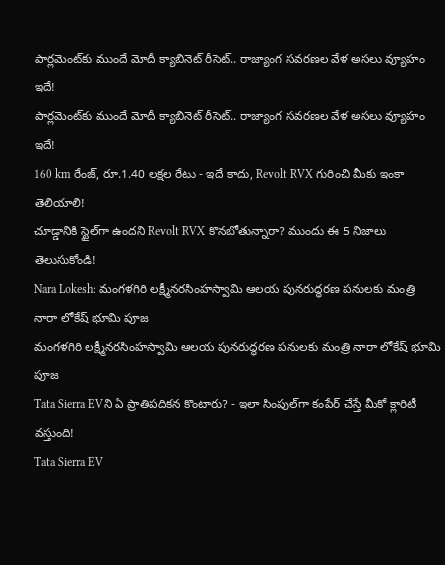పార్లమెంట్‌కు ముందే మోదీ క్యాబినెట్ రీసెట్.. రాజ్యాంగ సవరణల వేళ అసలు వ్యూహం ఇదే!
పార్లమెంట్‌కు ముందే మోదీ క్యాబినెట్ రీసెట్.. రాజ్యాంగ సవరణల వేళ అసలు వ్యూహం ఇదే!
160 km రేంజ్‌, రూ.1.40 లక్షల రేటు - ఇదే కాదు, Revolt RVX గురించి మీకు ఇంకా తెలియాలి!
చూడ్డానికి స్టైల్‌గా ఉందని Revolt RVX కొనబోతున్నారా? ముందు ఈ 5 నిజాలు తెలుసుకోండి!
Nara Lokesh: మంగళగిరి లక్ష్మీనరసింహస్వామి ఆలయ పునరుద్ధరణ పనులకు మంత్రి నారా లోకేష్ భూమి పూజ
మంగళగిరి లక్ష్మీనరసింహస్వామి ఆలయ పునరుద్ధరణ పనులకు మంత్రి నారా లోకేష్ భూమి పూజ
Tata Sierra EVని ఏ ప్రాతిపదికన కొంటారు? - ఇలా సింపుల్‌గా కంపేర్‌ చేస్తే మీకో క్లారిటీ వస్తుంది!
Tata Sierra EV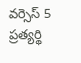వర్సెస్‌ 5 ప్రత్యర్థి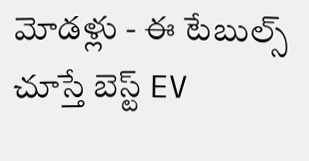మోడళ్లు - ఈ టేబుల్స్‌ చూస్తే బెస్ట్ EV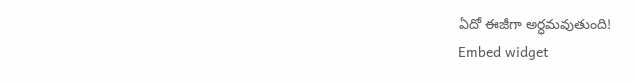ఏదో ఈజీగా అర్ధమవుతుంది!
Embed widget